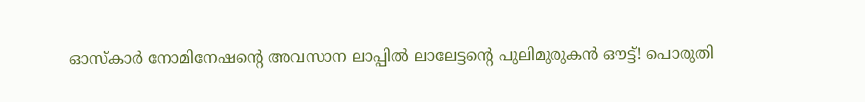ഓസ്കാർ നോമിനേഷന്റെ അവസാന ലാപ്പിൽ ലാലേട്ടന്റെ പുലിമുരുകൻ ഔട്ട്! പൊരുതി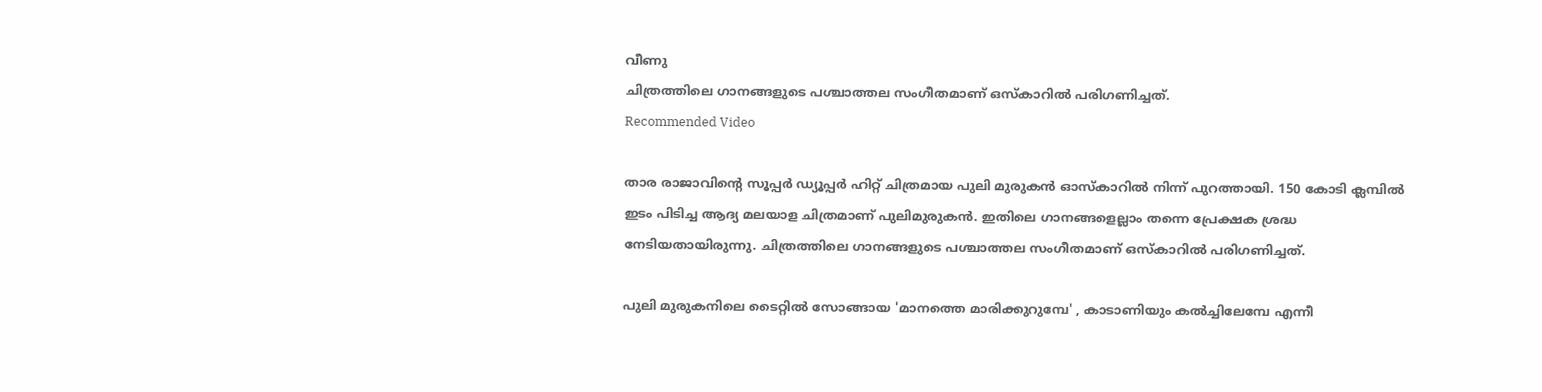വീണു
ചിത്രത്തിലെ ഗാനങ്ങളുടെ പശ്ചാത്തല സംഗീതമാണ് ഒസ്കാറിൽ പരിഗണിച്ചത്.
Recommended Video

താര രാജാവിന്റെ സൂപ്പർ ഡ്യൂപ്പർ ഹിറ്റ് ചിത്രമായ പുലി മുരുകൻ ഓസ്കാറിൽ നിന്ന് പുറത്തായി. 150 കോടി ക്ലമ്പിൽ ഇടം പിടിച്ച ആദ്യ മലയാള ചിത്രമാണ് പുലിമുരുകൻ. ഇതിലെ ഗാനങ്ങളെല്ലാം തന്നെ പ്രേക്ഷക ശ്രദ്ധ നേടിയതായിരുന്നു. ചിത്രത്തിലെ ഗാനങ്ങളുടെ പശ്ചാത്തല സംഗീതമാണ് ഒസ്കാറിൽ പരിഗണിച്ചത്.

പുലി മുരുകനിലെ ടൈറ്റിൽ സോങ്ങായ 'മാനത്തെ മാരിക്കുറുമ്പേ' , കാടാണിയും കൽച്ചിലേമ്പേ എന്നീ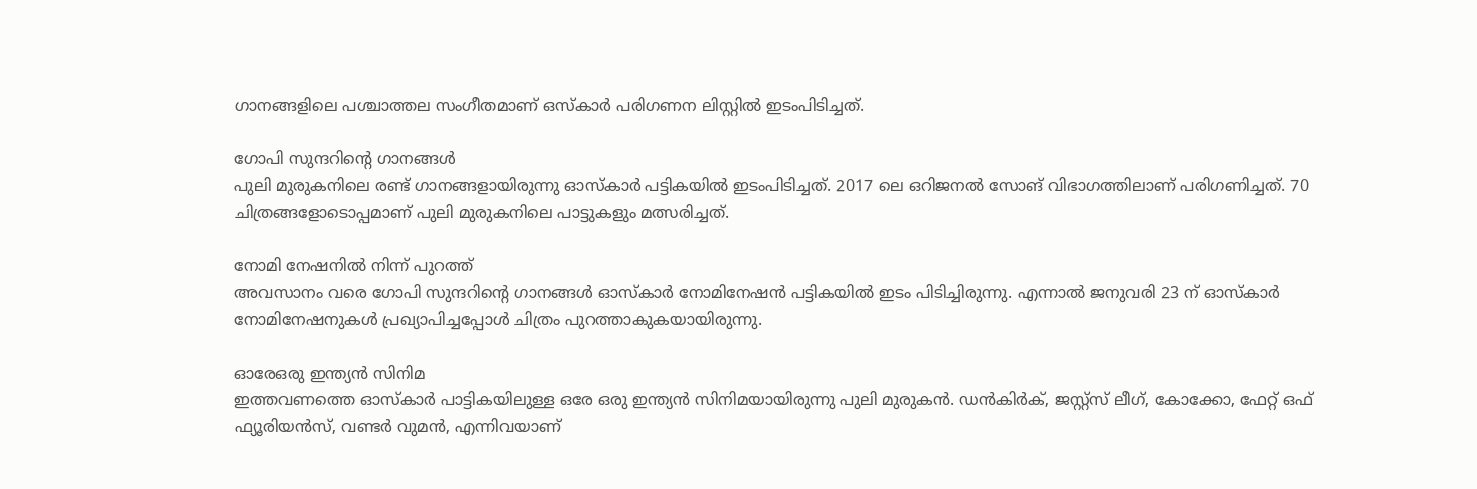ഗാനങ്ങളിലെ പശ്ചാത്തല സംഗീതമാണ് ഒസ്കാർ പരിഗണന ലിസ്റ്റിൽ ഇടംപിടിച്ചത്.

ഗോപി സുന്ദറിന്റെ ഗാനങ്ങൾ
പുലി മുരുകനിലെ രണ്ട് ഗാനങ്ങളായിരുന്നു ഓസ്കാർ പട്ടികയിൽ ഇടംപിടിച്ചത്. 2017 ലെ ഒറിജനൽ സോങ് വിഭാഗത്തിലാണ് പരിഗണിച്ചത്. 70 ചിത്രങ്ങളോടൊപ്പമാണ് പുലി മുരുകനിലെ പാട്ടുകളും മത്സരിച്ചത്.

നോമി നേഷനിൽ നിന്ന് പുറത്ത്
അവസാനം വരെ ഗോപി സുന്ദറിന്റെ ഗാനങ്ങൾ ഓസ്കാർ നോമിനേഷൻ പട്ടികയിൽ ഇടം പിടിച്ചിരുന്നു. എന്നാൽ ജനുവരി 23 ന് ഓസ്കാർ നോമിനേഷനുകൾ പ്രഖ്യാപിച്ചപ്പോൾ ചിത്രം പുറത്താകുകയായിരുന്നു.

ഓരേഒരു ഇന്ത്യൻ സിനിമ
ഇത്തവണത്തെ ഓസ്കാർ പാട്ടികയിലുള്ള ഒരേ ഒരു ഇന്ത്യൻ സിനിമയായിരുന്നു പുലി മുരുകൻ. ഡൻകിർക്, ജസ്റ്റ്സ് ലീഗ്, കോക്കോ, ഫേറ്റ് ഒഫ് ഫ്യൂരിയൻസ്, വണ്ടർ വുമൻ, എന്നിവയാണ്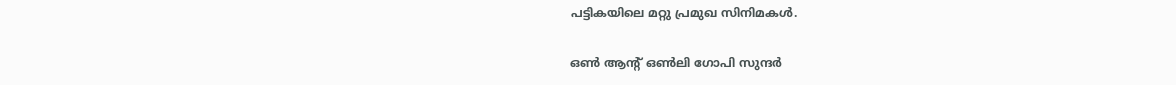പട്ടികയിലെ മറ്റു പ്രമുഖ സിനിമകൾ.

ഒൺ ആന്റ് ഒൺലി ഗോപി സുന്ദർ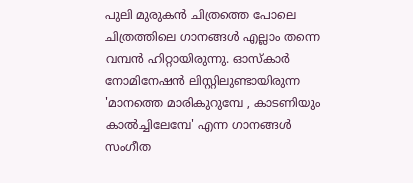പുലി മുരുകൻ ചിത്രത്തെ പോലെ ചിത്രത്തിലെ ഗാനങ്ങൾ എല്ലാം തന്നെ വമ്പൻ ഹിറ്റായിരുന്നു. ഓസ്കാർ നോമിനേഷൻ ലിസ്റ്റിലുണ്ടായിരുന്ന 'മാനത്തെ മാരികുറുമ്പേ , കാടണിയും കാൽച്ചിലേമ്പേ' എന്ന ഗാനങ്ങൾ സംഗീത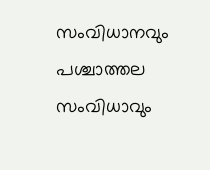സംവിധാനവും പശ്ചാത്തല സംവിധാവും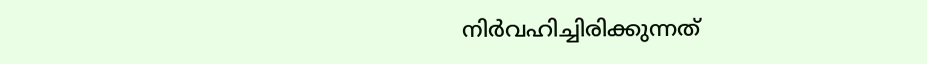നിർവഹിച്ചിരിക്കുന്നത്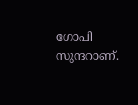ഗോപി സുന്ദറാണ്.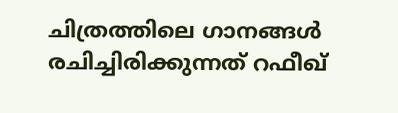ചിത്രത്തിലെ ഗാനങ്ങൾ രചിച്ചിരിക്കുന്നത് റഫീഖ്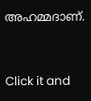അഹമ്മദാണ്.


Click it and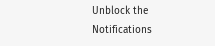Unblock the Notifications